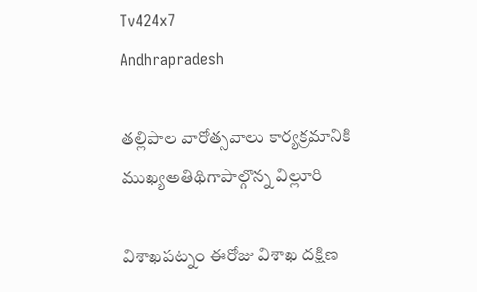Tv424x7
Andhrapradesh

తల్లిపాల వారోత్సవాలు కార్యక్రమానికి ముఖ్యఅతిథిగాపాల్గొన్న విల్లూరి

విశాఖపట్నం ఈరోజు విశాఖ దక్షిణ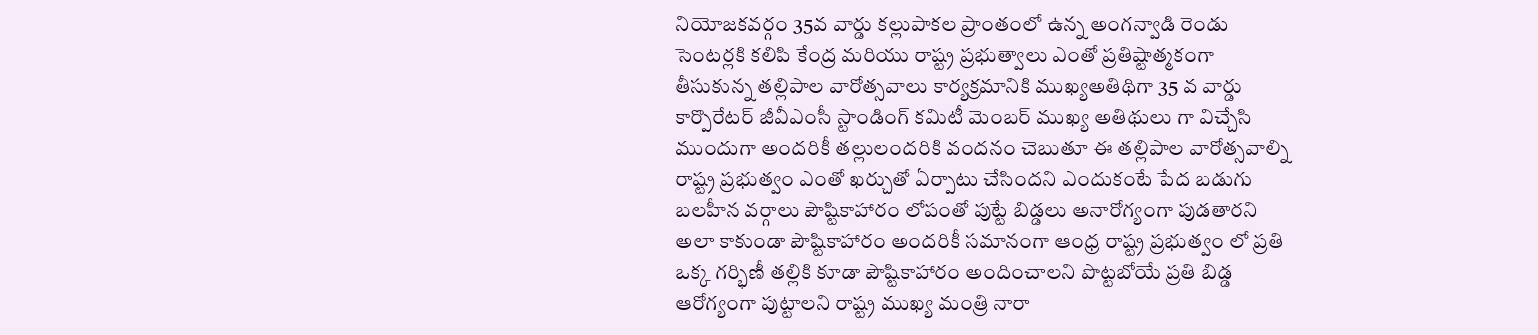నియోజకవర్గం 35వ వార్డు కల్లుపాకల ప్రాంతంలో ఉన్న అంగన్వాడి రెండు సెంటర్లకి కలిపి కేంద్ర మరియు రాష్ట్ర ప్రభుత్వాలు ఎంతో ప్రతిష్టాత్మకంగా తీసుకున్న తల్లిపాల వారోత్సవాలు కార్యక్రమానికి ముఖ్యఅతిథిగా 35 వ వార్డు కార్పొరేటర్ జీవీఎంసీ స్టాండింగ్ కమిటీ మెంబర్ ముఖ్య అతిథులు గా విచ్చేసి ముందుగా అందరికీ తల్లులందరికి వందనం చెబుతూ ఈ తల్లిపాల వారోత్సవాల్ని రాష్ట్ర ప్రభుత్వం ఎంతో ఖర్చుతో ఏర్పాటు చేసిందని ఎందుకంటే పేద బడుగు బలహీన వర్గాలు పౌష్టికాహారం లోపంతో పుట్టే బిడ్డలు అనారోగ్యంగా పుడతారని అలా కాకుండా పౌష్టికాహారం అందరికీ సమానంగా ఆంధ్ర రాష్ట్ర ప్రభుత్వం లో ప్రతి ఒక్క గర్భిణీ తల్లికి కూడా పౌష్టికాహారం అందించాలని పొట్టబోయే ప్రతి బిడ్డ ఆరోగ్యంగా పుట్టాలని రాష్ట్ర ముఖ్య మంత్రి నారా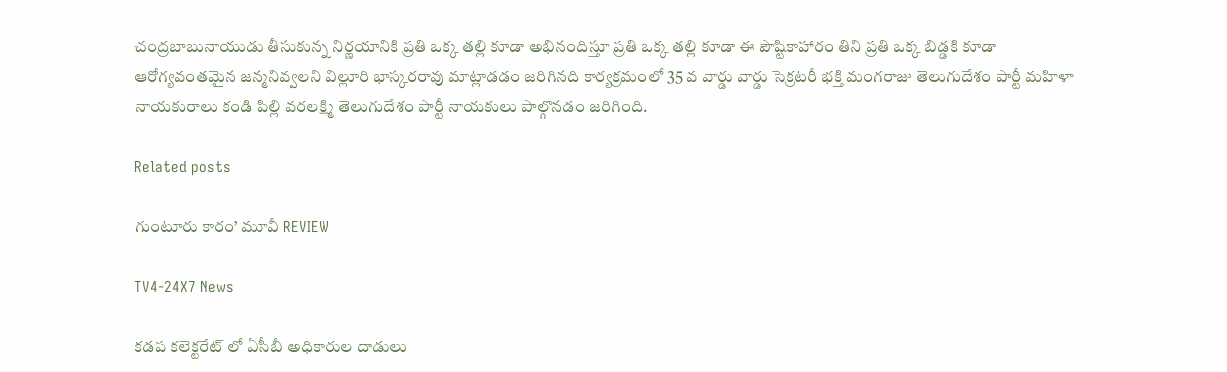చంద్రబాబునాయుడు తీసుకున్న నిర్ణయానికి ప్రతి ఒక్క తల్లి కూడా అభినందిస్తూ ప్రతి ఒక్క తల్లి కూడా ఈ పౌష్టికాహారం తిని ప్రతి ఒక్క బిడ్డకి కూడా ఆరోగ్యవంతమైన జన్మనివ్వలని విల్లూరి భాస్కరరావు మాట్లాడడం జరిగినది కార్యక్రమంలో 35 వ వార్డు వార్డు సెక్రటరీ భక్తి మంగరాజు తెలుగుదేశం పార్టీ మహిళా నాయకురాలు కండి పిల్లి వరలక్ష్మి తెలుగుదేశం పార్టీ నాయకులు పాల్గొనడం జరిగింది.

Related posts

గుంటూరు కారం’ మూవీ REVIEW

TV4-24X7 News

కడప కలెక్టరేట్ లో ఏసీబీ అధికారుల దాడులు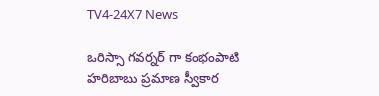TV4-24X7 News

ఒరిస్సా గవర్నర్ గా కంభంపాటి హరిబాబు ప్రమాణ స్వీకార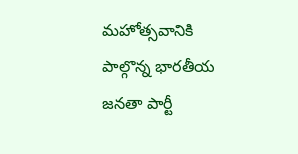మహోత్సవానికి పాల్గొన్న భారతీయ జనతా పార్టీ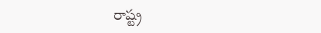రాష్ట్ర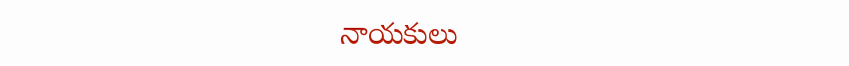నాయకులు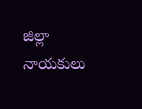జిల్లా నాయకులు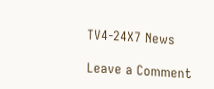TV4-24X7 News

Leave a Comment